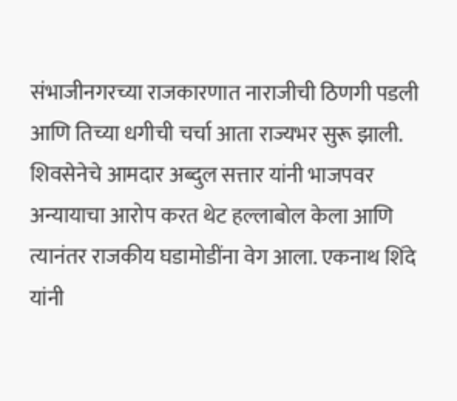संभाजीनगरच्या राजकारणात नाराजीची ठिणगी पडली आणि तिच्या धगीची चर्चा आता राज्यभर सुरू झाली. शिवसेनेचे आमदार अब्दुल सत्तार यांनी भाजपवर अन्यायाचा आरोप करत थेट हल्लाबोल केला आणि त्यानंतर राजकीय घडामोडींना वेग आला. एकनाथ शिंदे यांनी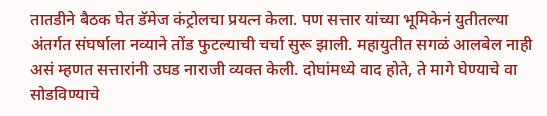तातडीने बैठक घेत डॅमेज कंट्रोलचा प्रयत्न केला. पण सत्तार यांच्या भूमिकेनं युतीतल्या अंतर्गत संघर्षाला नव्याने तोंड फुटल्याची चर्चा सुरू झाली. महायुतीत सगळं आलबेल नाही असं म्हणत सत्तारांनी उघड नाराजी व्यक्त केली. दोघांमध्ये वाद होते, ते मागे घेण्याचे वा सोडविण्याचे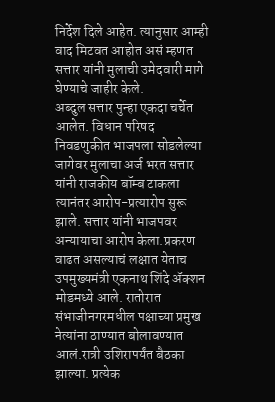निर्देश दिले आहेत. त्यानुसार आम्ही वाद मिटवत आहोत असं म्हणत सत्तार यांनी मुलाची उमेदवारी मागे घेण्याचे जाहीर केले.
अब्दुल सत्तार पुन्हा एकदा चर्चेत आलेत. विधान परिषद निवडणुकीत भाजपला सोडलेल्या जागेवर मुलाचा अर्ज भरत सत्तार यांनी राजकीय बॉम्ब टाकला त्यानंतर आरोप-प्रत्यारोप सुरू झाले. सत्तार यांनी भाजपवर अन्यायाचा आरोप केला.प्रकरण वाढत असल्याचं लक्षात येताच उपमुख्यमंत्री एकनाथ शिंदे ॲक्शन मोडमध्ये आले. रातोरात संभाजीनगरमधील पक्षाच्या प्रमुख नेत्यांना ठाण्यात बोलावण्यात आलं.रात्री उशिरापर्यंत बैठका झाल्या. प्रत्येक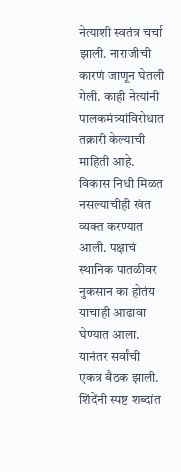नेत्याशी स्वतंत्र चर्चा झाली. नाराजीची कारणं जाणून घेतली गेली. काही नेत्यांनी पालकमंत्र्यांविरोधात तक्रारी केल्याची माहिती आहे. विकास निधी मिळत नसल्याचीही खंत व्यक्त करण्यात आली. पक्षाचं स्थानिक पातळीवर नुकसान का होतंय याचाही आढावा घेण्यात आला. यानंतर सर्वांची एकत्र बैठक झाली. शिंदेंनी स्पष्ट शब्दांत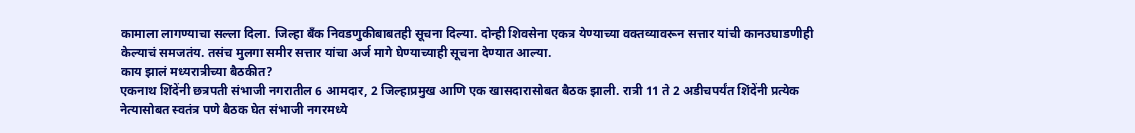कामाला लागण्याचा सल्ला दिला. जिल्हा बँक निवडणुकीबाबतही सूचना दिल्या. दोन्ही शिवसेना एकत्र येण्याच्या वक्तव्यावरून सत्तार यांची कानउघाडणीही केल्याचं समजतंय. तसंच मुलगा समीर सत्तार यांचा अर्ज मागे घेण्याच्याही सूचना देण्यात आल्या.
काय झालं मध्यरात्रीच्या बैठकीत?
एकनाथ शिंदेंनी छत्रपती संभाजी नगरातील 6 आमदार, 2 जिल्हाप्रमुख आणि एक खासदारासोबत बैठक झाली. रात्री 11 ते 2 अडीचपर्यंत शिंदेंनी प्रत्येक नेत्यासोबत स्वतंत्र पणे बैठक घेत संभाजी नगरमध्ये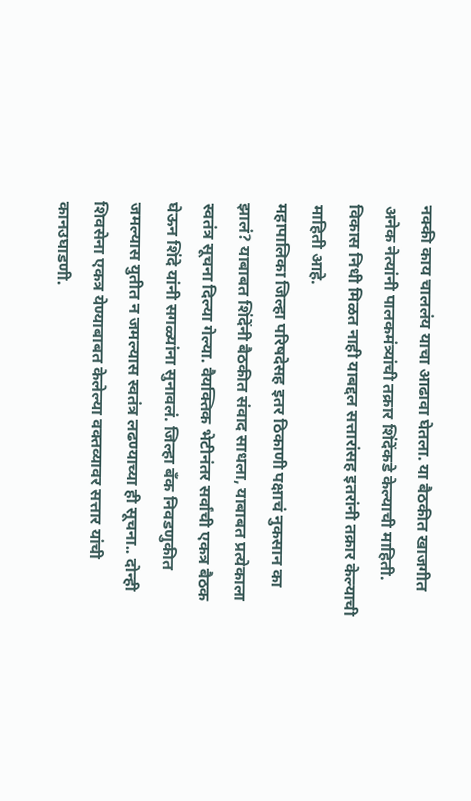नक्की काय चाललंय याचा आढावा घेतला. या बैठकीत खाजगीत अनेक नेत्यांनी पालकमंत्र्यांची तक्रार शिंदेंकडे केल्याची माहिती. विकास निधी मिळत नाही याबद्दल सत्तारांसह इतरांनी तक्रार केल्याची माहिती आहे.
महापालिका जिल्हा परिषदेसह इतर ठिकाणी पक्षाचं नुकसान का झालं? याबाबत शिंदेंनी बैठकीत संवाद साधला, याबाबत प्रत्येकाला स्वतंत्र सूचना दिल्या गेल्या. वैयक्तिक भेटीनंतर सर्वांची एकत्र बैठक घेऊन शिंदे यांनी सगळ्यांना सुनावलं. जिल्हा बँक निवडणुकीत जमल्यास युतीत न जमल्यास स्वतंत्र लढण्याच्या ही सूचना.. दोन्ही शिवसेना एकत्र येण्याबाबत केलेल्या वक्तव्यावर सत्तार यांची कानउघाडणी.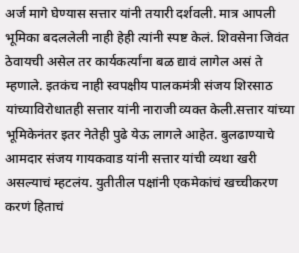अर्ज मागे घेण्यास सत्तार यांनी तयारी दर्शवली. मात्र आपली भूमिका बदललेली नाही हेही त्यांनी स्पष्ट केलं. शिवसेना जिवंत ठेवायची असेल तर कार्यकर्त्यांना बळ द्यावं लागेल असं ते म्हणाले. इतकंच नाही स्वपक्षीय पालकमंत्री संजय शिरसाठ यांच्याविरोधातही सत्तार यांनी नाराजी व्यक्त केली.सत्तार यांच्या भूमिकेनंतर इतर नेतेही पुढे येऊ लागले आहेत. बुलढाण्याचे आमदार संजय गायकवाड यांनी सत्तार यांची व्यथा खरी असल्याचं म्हटलंय. युतीतील पक्षांनी एकमेकांचं खच्चीकरण करणं हिताचं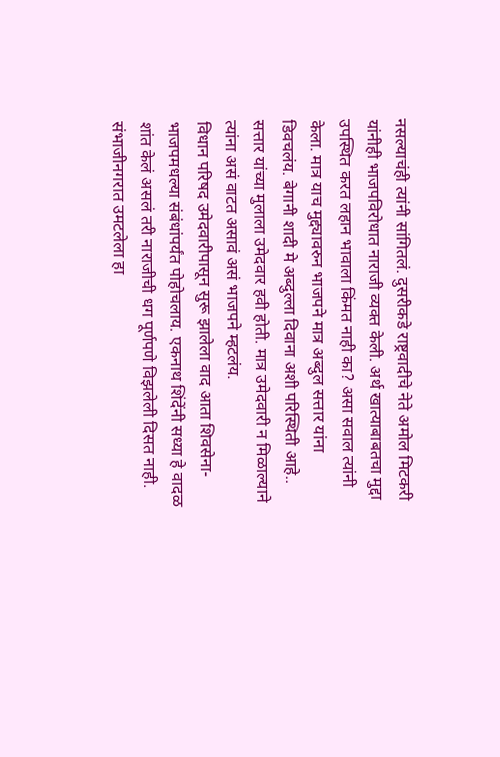नसल्याचंही त्यांनी सांगितलं. दुसरीकडे राष्ट्रवादीचे नेते अमोल मिटकरी यांनीही भाजपविरोधात नाराजी व्यक्त केली. अर्थ खात्याबाबतचा मुद्दा उपस्थित करत लहान भावाला किंमत नाही का? असा सवाल त्यांनी केला. मात्र याच मुद्द्यावरुन भाजपने मात्र अब्दुल सत्तार यांना डिवचलंय. बेगानी शादी मे अब्दुल्ला दिवाना अशी परिस्थिती आहे.. सत्तार यांच्या मुलाला उमेदवार हवी होती. मात्र उमेदवारी न मिळाल्याने त्यांना असं वाटत असावं असं भाजपने म्हटलंय.
विधान परिषद उमेदवारीपासून सुरू झालेला वाद आता शिवसेना-भाजपमधल्या संबंधांपर्यंत पोहोचलाय. एकनाथ शिंदेंनी सध्या हे वादळ शांत केलं असलं तरी नाराजीची धग पूर्णपणे विझलेली दिसत नाही. संभाजीनगरात उमटलेला हा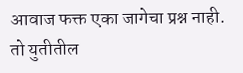आवाज फक्त एका जागेचा प्रश्न नाही. तो युतीतील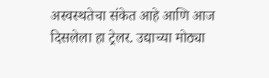अस्वस्थतेचा संकेत आहे आणि आज दिसलेला हा ट्रेलर. उद्याच्या मोठ्या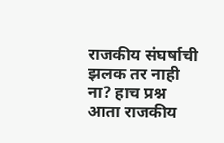राजकीय संघर्षाची झलक तर नाही ना? हाच प्रश्न आता राजकीय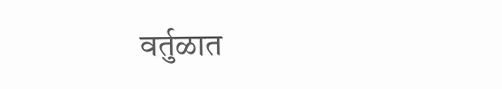वर्तुळात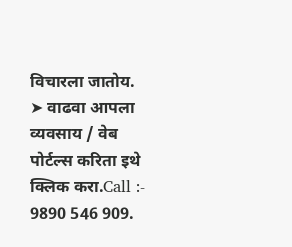विचारला जातोय.
➤ वाढवा आपला व्यवसाय / वेब पोर्टल्स करिता इथे क्लिक करा.Call :- 9890 546 909.